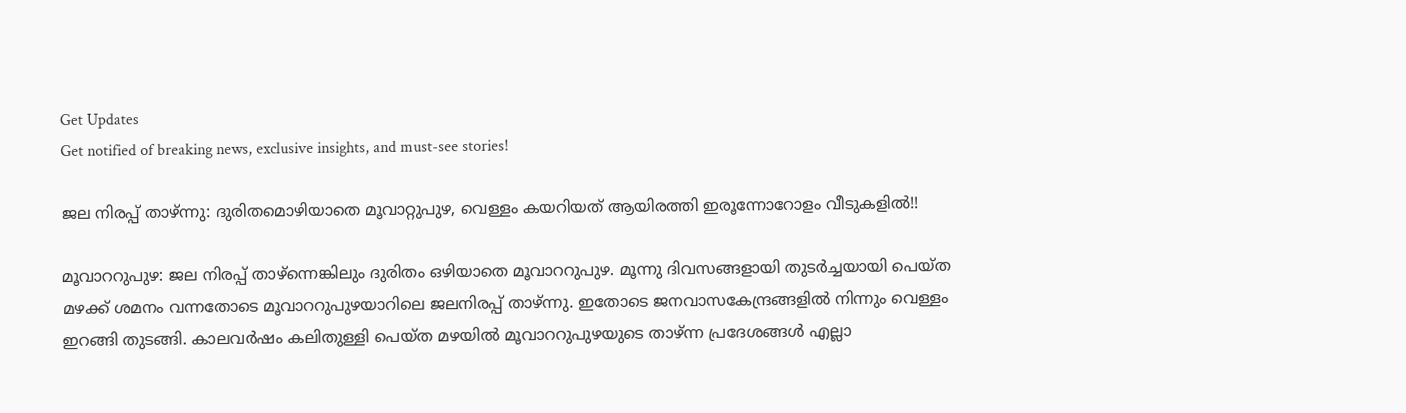Get Updates
Get notified of breaking news, exclusive insights, and must-see stories!

ജല നിരപ്പ് താഴ്ന്നു: ദുരിതമൊഴിയാതെ മൂവാറ്റുപുഴ, വെള്ളം കയറിയത് ആയിരത്തി ഇരൂന്നോറോളം വീടുകളില്‍!!

മൂവാററുപുഴ: ജല നിരപ്പ് താഴ്ന്നെങ്കിലും ദുരിതം ഒഴിയാതെ മൂവാററുപുഴ. മൂന്നു ദിവസങ്ങളായി തുടർച്ചയായി പെയ്ത മഴക്ക് ശമനം വന്നതോടെ മൂവാററുപുഴയാറിലെ ജലനിരപ്പ് താഴ്ന്നു. ഇതോടെ ജനവാസകേന്ദ്രങ്ങളിൽ നിന്നും വെള്ളം ഇറങ്ങി തുടങ്ങി. കാലവർഷം കലിതുള്ളി പെയ്ത മഴയിൽ മൂവാററുപുഴയുടെ താഴ്ന്ന പ്രദേശങ്ങൾ എല്ലാ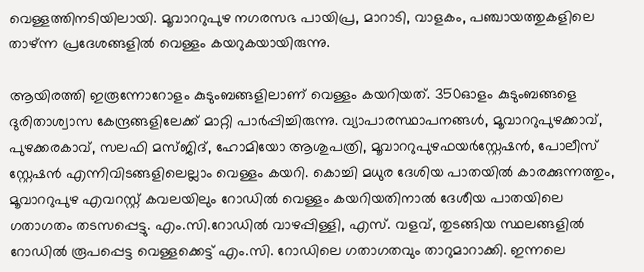വെള്ളത്തിനടിയിലായി. മൂവാററുപുഴ നഗരസഭ പായിപ്ര, മാറാടി, വാളകം, പഞ്ചായത്തുകളിലെ താഴ്ന്ന പ്രദേശങ്ങളിൽ വെള്ളം കയറുകയായിരുന്നു.

ആയിരത്തി ഇരൂന്നോറോളം കുടുംബങ്ങളിലാണ് വെള്ളം കയറിയത്. 350ഓളം കുടുംബങ്ങളെ ദുരിതാശ്വാസ കേന്ദ്രങ്ങളിലേക്ക് മാറ്റി പാർപ്പിച്ചിരുന്നു. വ്യാപാരസ്ഥാപനങ്ങൾ, മൂവാററുപുഴക്കാവ്, പുഴക്കരകാവ്, സലഫി മസ്ജിദ്, ഹോമിയോ ആശുപത്രി, മൂവാററുപുഴഫയർസ്റ്റേഷൻ, പോലീസ് സ്റ്റേഷൻ എന്നിവിടങ്ങളിലെല്ലാം വെള്ളം കയറി. കൊച്ചി മധുര ദേശിയ പാതയിൽ കാരക്കുന്നത്തും, മൂവാററുപുഴ എവറസ്റ്റ് കവലയിലും റോഡിൽ വെള്ളം കയറിയതിനാൽ ദേശീയ പാതയിലെ ഗതാഗതം തടസപ്പെട്ടു. എം.സി.റോഡിൽ വാഴപ്പിള്ളി, എസ്. വളവ്, തുടങ്ങിയ സ്ഥലങ്ങളിൽ റോഡിൽ രൂപപ്പെട്ട വെള്ളക്കെട്ട് എം.സി. റോഡിലെ ഗതാഗതവും താറുമാറാക്കി. ഇന്നലെ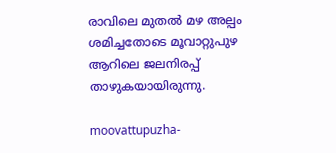രാവിലെ മുതൽ മഴ അല്പം ശമിച്ചതോടെ മൂവാറ്റുപുഴ ആറിലെ ജലനിരപ്പ് താഴുകയായിരുന്നു.

moovattupuzha-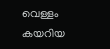വെള്ളം കയറിയ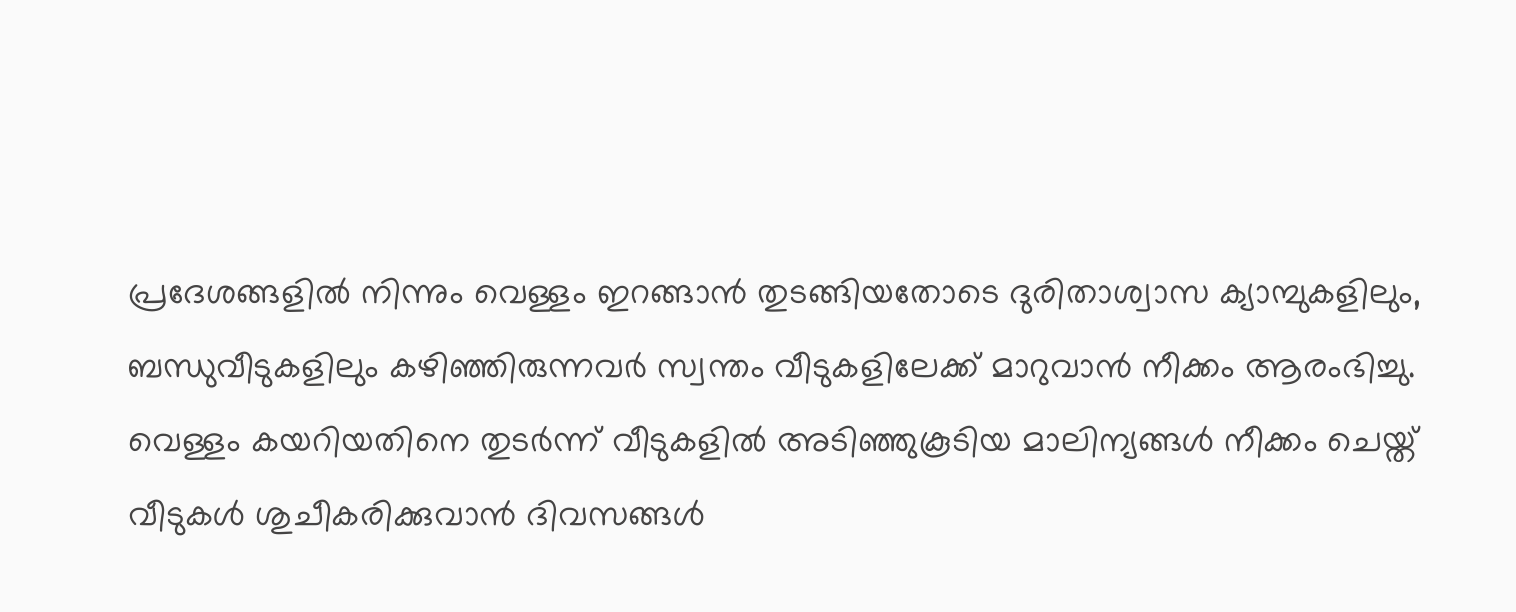പ്രദേശങ്ങളിൽ നിന്നും വെള്ളം ഇറങ്ങാൻ തുടങ്ങിയതോടെ ദുരിതാശ്വാസ ക്യാമ്പുകളിലും, ബന്ധുവീടുകളിലും കഴിഞ്ഞിരുന്നവർ സ്വന്തം വീടുകളിലേക്ക് മാറുവാൻ നീക്കം ആരംഭിച്ചു. വെള്ളം കയറിയതിനെ തുടർന്ന് വീടുകളിൽ അടിഞ്ഞുകൂടിയ മാലിന്യങ്ങൾ നീക്കം ചെയ്ത് വീടുകൾ ശുചീകരിക്കുവാൻ ദിവസങ്ങൾ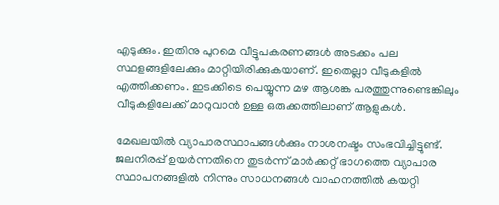എടുക്കും. ഇതിനു പുറമെ വീട്ടുപകരണങ്ങൾ അടക്കം പല സ്ഥളങ്ങളിലേക്കും മാറ്റിയിരിക്കുകയാണ്. ഇതെല്ലാ വീടുകളിൽ എത്തിക്കണം. ഇടക്കിടെ പെയ്യുന്ന മഴ ആശങ്ക പരത്തുന്നുണ്ടെങ്കിലും വീടുകളിലേക്ക് മാറുവാൻ ഉള്ള ഒരുക്കത്തിലാണ് ആളുകൾ.

മേഖലയിൽ വ്യാപാരസ്ഥാപങ്ങൾക്കും നാശനഷ്ടം സംഭവിച്ചിട്ടുണ്ട്. ജലനിരപ്പ് ഉയർന്നതിനെ തുടർന്ന് മാർക്കറ്റ് ഭാഗത്തെ വ്യാപാര സ്ഥാപനങ്ങളിൽ നിന്നും സാധനങ്ങൾ വാഹനത്തിൽ കയറ്റി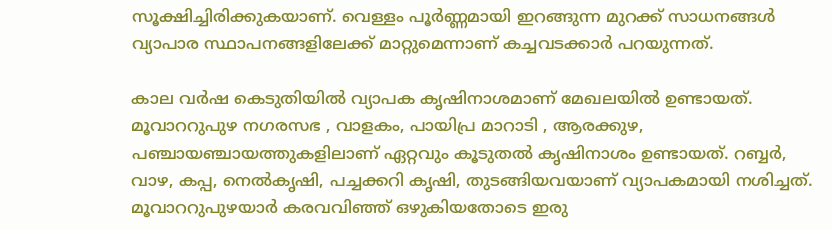സൂക്ഷിച്ചിരിക്കുകയാണ്. വെള്ളം പൂർണ്ണമായി ഇറങ്ങുന്ന മുറക്ക് സാധനങ്ങൾ വ്യാപാര സ്ഥാപനങ്ങളിലേക്ക് മാറ്റുമെന്നാണ് കച്ചവടക്കാർ പറയുന്നത്.

കാല വർഷ കെടുതിയിൽ വ്യാപക കൃഷിനാശമാണ് മേഖലയിൽ ഉണ്ടായത്. മൂവാററുപുഴ നഗരസഭ , വാളകം, പായിപ്ര മാറാടി , ആരക്കുഴ, പഞ്ചായഞ്ചായത്തുകളിലാണ് ഏറ്റവും കൂടുതൽ കൃഷിനാശം ഉണ്ടായത്. റബ്ബർ, വാഴ, കപ്പ, നെൽകൃഷി, പച്ചക്കറി കൃഷി, തുടങ്ങിയവയാണ് വ്യാപകമായി നശിച്ചത്. മൂവാററുപുഴയാർ കരവവിഞ്ഞ് ഒഴുകിയതോടെ ഇരു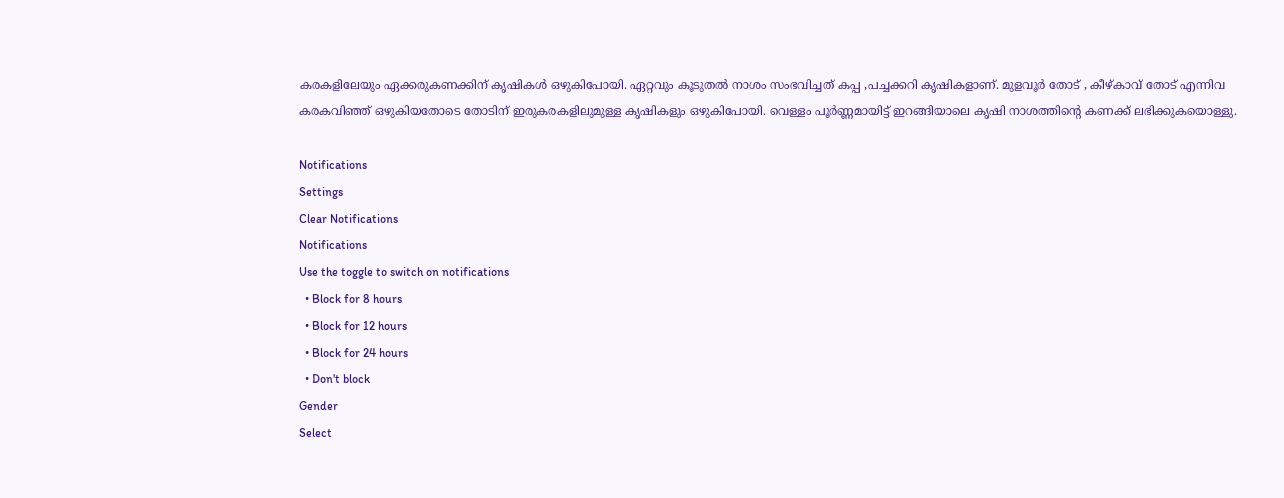കരകളിലേയും ഏക്കരുകണക്കിന് കൃഷികൾ ഒഴുകിപോയി. ഏറ്റവും കൂടുതൽ നാശം സംഭവിച്ചത് കപ്പ ,പച്ചക്കറി കൃഷികളാണ്. മുളവൂർ തോട് , കീഴ്കാവ് തോട് എന്നിവ കരകവിഞ്ഞ് ഒഴുകിയതോടെ തോടിന് ഇരുകരകളിലുമുള്ള കൃഷികളും ഒഴുകിപോയി. വെള്ളം പൂർണ്ണമായിട്ട് ഇറങ്ങിയാലെ കൃഷി നാശത്തിന്റെ കണക്ക് ലഭിക്കുകയൊള്ളു.

Notifications
Settings
Clear Notifications
Notifications
Use the toggle to switch on notifications
  • Block for 8 hours
  • Block for 12 hours
  • Block for 24 hours
  • Don't block
Gender
Select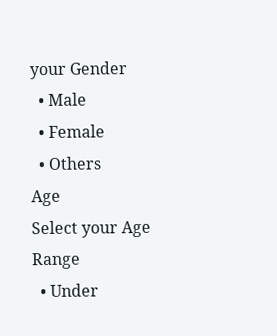your Gender
  • Male
  • Female
  • Others
Age
Select your Age Range
  • Under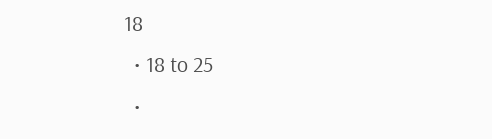18
  • 18 to 25
  •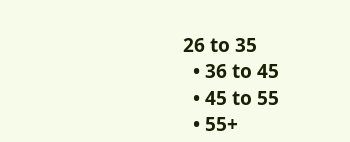26 to 35
  • 36 to 45
  • 45 to 55
  • 55+